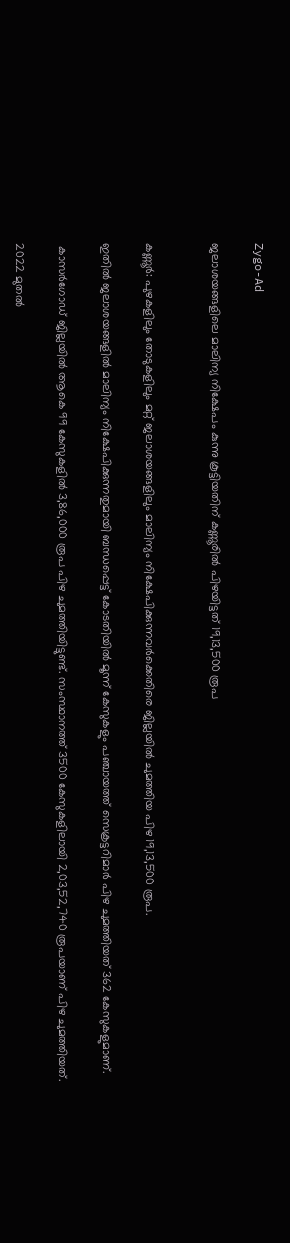Zygo-Ad

ജലാശയങ്ങളിലെ മാലിന്യ നിക്ഷേപം കുന്നു കൂട്ടിയതിന് കണ്ണൂരില്‍ പിഴയിട്ടത് 19,13,500 രൂപ


കണ്ണൂർ: പുഴകളിലും തോടുകളിലും മറ്റ് ജലാശയങ്ങളിലും മാലിന്യം നിക്ഷേപിക്കുന്നവർക്കെതിരെ ജില്ലയില്‍ ചുമത്തിയ പിഴ 19,13,500 രൂപ.

ഇതില്‍ ജലാശയങ്ങളില്‍ മാലിന്യം നിക്ഷേപിക്കുന്നതുമായി ബന്ധപ്പെട്ട് കോടതിയില്‍ മൂന്ന് കേസുകളും പഞ്ചായത്ത് സെക്രട്ടറിമാർ പിഴ ചുമത്തിയത് 362 കേസുകളുമാണ്.

 കാസ‌ർഗോഡ് ജില്ലയില്‍ ആകെ 99 കേസുകളില്‍ 3,86,000 രൂപ പിഴ ചുമത്തിയിട്ടുണ്ട്. സംസ്ഥാനത്ത് 3500 കേസുകളിലായി 2,03,52,740 രൂപയാണ് പിഴ ചുമത്തിയത്.

2022 മുതല്‍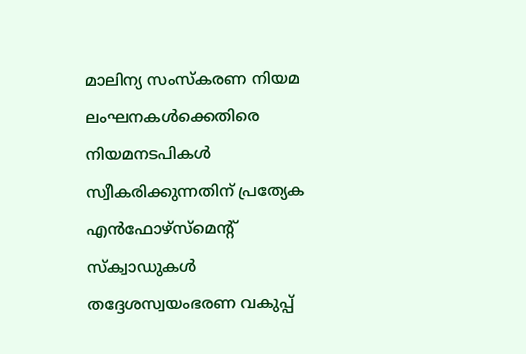മാലിന്യ സംസ്കരണ നിയമ ലംഘനകള്‍ക്കെതിരെ നിയമനടപികള്‍ സ്വീകരിക്കുന്നതിന് പ്രത്യേക എൻഫോഴ്സ്മെന്റ് സ്ക്വാഡുകള്‍ തദ്ദേശസ്വയംഭരണ വകുപ്പ്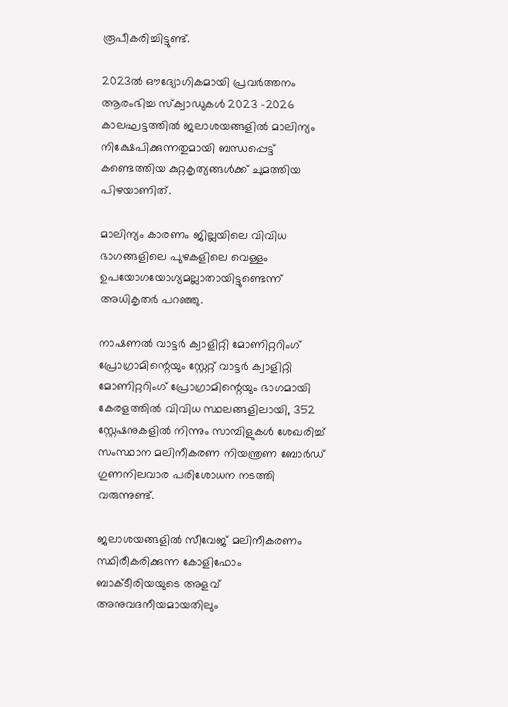രൂപീകരിച്ചിട്ടുണ്ട്.

2023ല്‍ ഔദ്യോഗികമായി പ്രവർത്തനം ആരംഭിച്ച സ്ക്വാഡുകള്‍ 2023 -2026 കാലഘട്ടത്തില്‍ ജലാശയങ്ങളില്‍ മാലിന്യം നിക്ഷേപിക്കുന്നതുമായി ബന്ധപ്പെട്ട് കണ്ടെത്തിയ കുറ്റകൃത്യങ്ങള്‍ക്ക് ചുമത്തിയ പിഴയാണിത്.

മാലിന്യം കാരണം ജില്ലയിലെ വിവിധ ഭാഗങ്ങളിലെ പുഴകളിലെ വെള്ളം ഉപയോഗയോഗ്യമല്ലാതായിട്ടുണ്ടെന്ന് അധികൃത‌‌ർ പറഞ്ഞു.

നാഷണല്‍ വാട്ട‌ർ ക്വാളിറ്റി മോണിറ്ററിംഗ് പ്രോഗ്രാമിന്റെയും സ്റ്റേറ്റ് വാട്ട‌ർ ക്വാളിറ്റി മോണിറ്ററിംഗ് പ്രോഗ്രാമിന്റെയും ഭാഗമായി കേരളത്തില്‍ വിവിധ സ്ഥലങ്ങളിലായി, 352 സ്റ്റേഷനുകളില്‍ നിന്നും സാമ്പിളുകള്‍ ശേഖരിച്ച്‌ സംസ്ഥാന മലിനീകരണ നിയന്ത്രണ ബോർഡ് ഗുണനിലവാര പരിശോധന നടത്തി വരുന്നുണ്ട്.

ജലാശയങ്ങളില്‍ സീവേജ് മലിനീകരണം സ്ഥിരീകരിക്കുന്ന കോളിഫോം ബാക്ടീരിയയുടെ അളവ് അനുവദനീയമായതിലും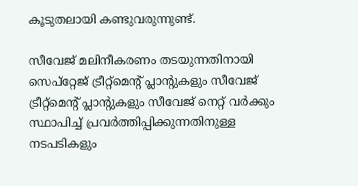കൂടുതലായി കണ്ടുവരുന്നുണ്ട്.

സീവേജ് മലിനീകരണം തടയുന്നതിനായി സെപ്റ്റേജ് ട്രീറ്റ്മെന്റ് പ്ലാന്റുകളും സീവേജ് ട്രീറ്റ്മെന്റ് പ്ലാന്റുകളും സീവേജ് നെറ്റ് വർക്കും സ്ഥാപിച്ച്‌ പ്രവ‌ർത്തിപ്പിക്കുന്നതിനുള്ള നടപടികളും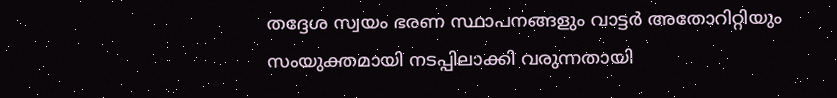തദ്ദേശ സ്വയം ഭരണ സ്ഥാപനങ്ങളും വാട്ട‌ർ അതോറിറ്റിയും സംയുക്തമായി നടപ്പിലാക്കി വരുന്നതായി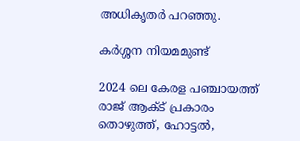അധിക‌ൃത‌ർ പറഞ്ഞു.

കർശ്ശന നിയമമുണ്ട്

2024 ലെ കേരള പഞ്ചായത്ത് രാജ് ആക്‌ട് പ്രകാരം തൊഴുത്ത്, ഹോട്ടല്‍,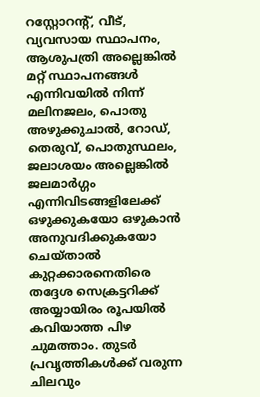റസ്റ്റോറന്റ്, വീട്, വ്യവസായ സ്ഥാപനം, ആശുപത്രി അല്ലെങ്കില്‍ മറ്റ് സ്ഥാപനങ്ങള്‍ എന്നിവയില്‍ നിന്ന് മലിനജലം, പൊതു അഴുക്കുചാല്‍, റോഡ്, തെരുവ്, പൊതുസ്ഥലം, ജലാശയം അല്ലെങ്കില്‍ ജലമാർഗ്ഗം എന്നിവിടങ്ങളിലേക്ക് ഒഴുക്കുകയോ ഒഴുകാൻ അനുവദിക്കുകയോ ചെയ്താല്‍ കുറ്റക്കാരനെതിരെ തദ്ദേശ സെക്രട്ടറിക്ക് അയ്യായിരം രൂപയില്‍ കവിയാത്ത പിഴ ചുമത്താം. തുടർ പ്രവ‌ൃത്തികള്‍ക്ക് വരുന്ന ചിലവും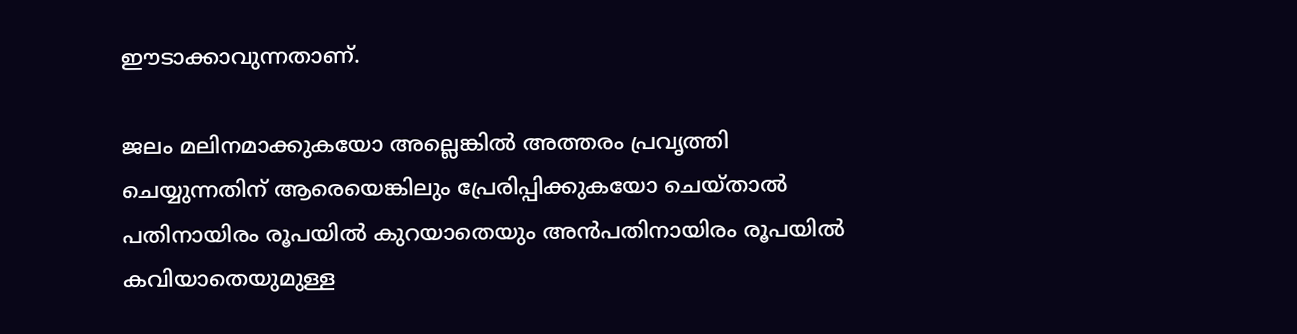ഈടാക്കാവുന്നതാണ്.

ജലം മലിനമാക്കുകയോ അല്ലെങ്കില്‍ അത്തരം പ്രവൃത്തി ചെയ്യുന്നതിന് ആരെയെങ്കിലും പ്രേരിപ്പിക്കുകയോ ചെയ്താല്‍ പതിനായിരം രൂപയില്‍ കുറയാതെയും അൻപതിനായിരം രൂപയില്‍ കവിയാതെയുമുള്ള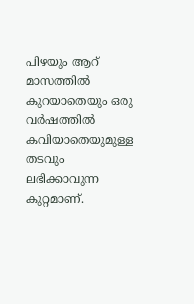പിഴയും ആറ് മാസത്തില്‍ കുറയാതെയും ഒരു വർഷത്തില്‍ കവിയാതെയുമുള്ള തടവും ലഭിക്കാവുന്ന കുറ്റമാണ്.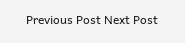Previous Post Next Post